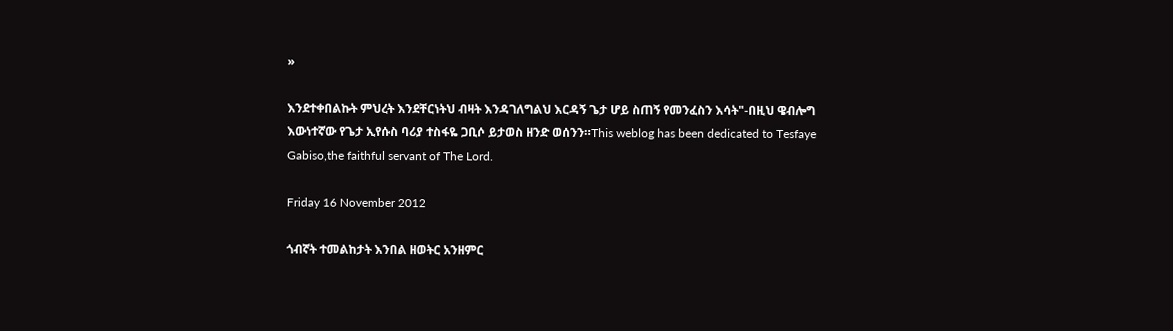»

እንደተቀበልኩት ምህረት እንደቸርነትህ ብዛት እንዳገለግልህ እርዳኝ ጌታ ሆይ ስጠኝ የመንፈስን እሳት"-በዚህ ዌብሎግ እውነተኛው የጌታ ኢየሱስ ባሪያ ተስፋዬ ጋቢሶ ይታወስ ዘንድ ወሰንን።This weblog has been dedicated to Tesfaye Gabiso,the faithful servant of The Lord.

Friday 16 November 2012

ጎብኛት ተመልከታት እንበል ዘወትር አንዘምር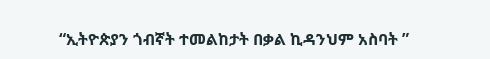“ኢትዮጵያን ጎብኛት ተመልከታት በቃል ኪዳንህም አስባት ”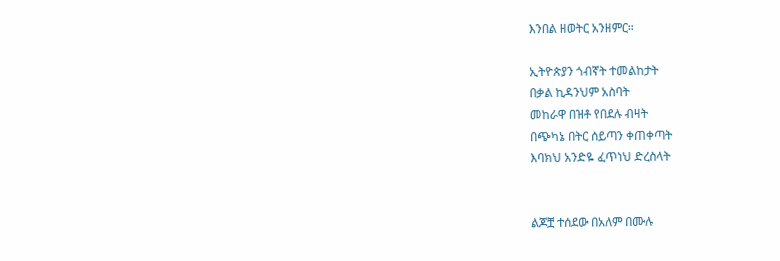እንበል ዘወትር አንዘምር።

ኢትዮጵያን ጎብኛት ተመልከታት
በቃል ኪዳንህም አስባት
መከራዋ በዝቶ የበደሉ ብዛት
በጭካኔ በትር ሰይጣን ቀጠቀጣት
እባክህ አንድዬ ፈጥነህ ድረስላት


ልጆቿ ተሰደው በአለም በሙሉ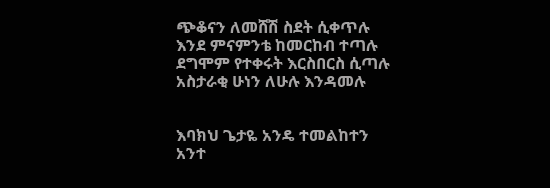ጭቆናን ለመሸሽ ስደት ሲቀጥሉ
እንደ ምናምንቴ ከመርከብ ተጣሉ
ደግሞም የተቀሩት እርስበርስ ሲጣሉ
አስታራቂ ሁነን ለሁሉ እንዳመሉ


እባክህ ጌታዬ አንዴ ተመልከተን
አንተ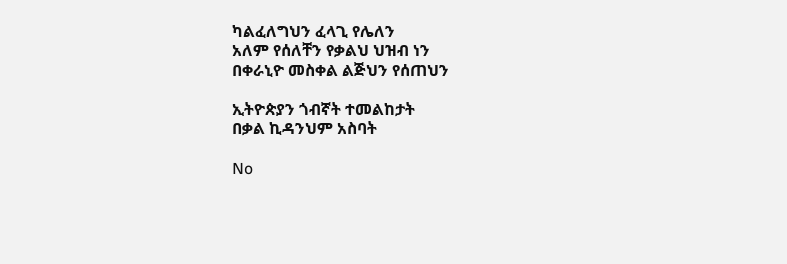ካልፈለግህን ፈላጊ የሌለን
አለም የሰለቸን የቃልህ ህዝብ ነን
በቀራኒዮ መስቀል ልጅህን የሰጠህን

ኢትዮጵያን ጎብኛት ተመልከታት
በቃል ኪዳንህም አስባት

No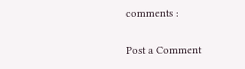comments :

Post a Comment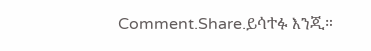Comment.Share.ይሳተፉ እንጂ።